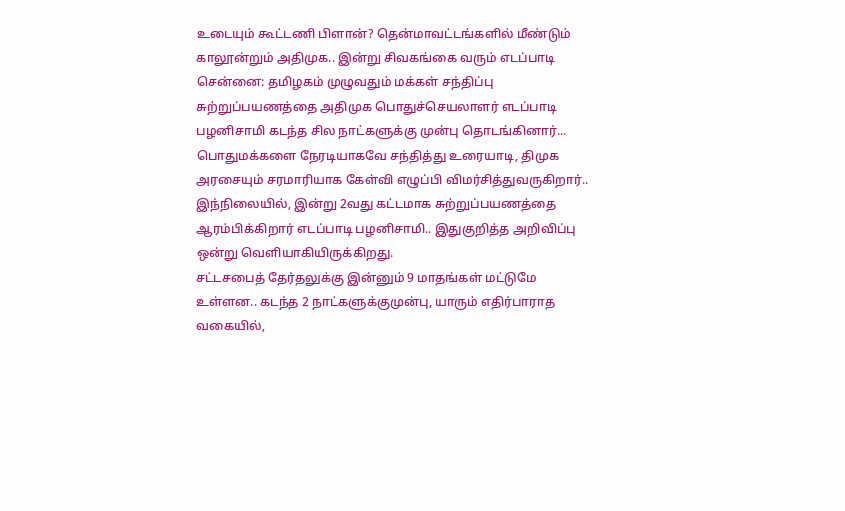உடையும் கூட்டணி பிளான்? தென்மாவட்டங்களில் மீண்டும் காலூன்றும் அதிமுக.. இன்று சிவகங்கை வரும் எடப்பாடி
சென்னை: தமிழகம் முழுவதும் மக்கள் சந்திப்பு சுற்றுப்பயணத்தை அதிமுக பொதுச்செயலாளர் எடப்பாடி பழனிசாமி கடந்த சில நாட்களுக்கு முன்பு தொடங்கினார்... பொதுமக்களை நேரடியாகவே சந்தித்து உரையாடி, திமுக அரசையும் சரமாரியாக கேள்வி எழுப்பி விமர்சித்துவருகிறார்.. இந்நிலையில், இன்று 2வது கட்டமாக சுற்றுப்பயணத்தை ஆரம்பிக்கிறார் எடப்பாடி பழனிசாமி.. இதுகுறித்த அறிவிப்பு ஒன்று வெளியாகியிருக்கிறது.
சட்டசபைத் தேர்தலுக்கு இன்னும் 9 மாதங்கள் மட்டுமே உள்ளன.. கடந்த 2 நாட்களுக்குமுன்பு, யாரும் எதிர்பாராத வகையில்,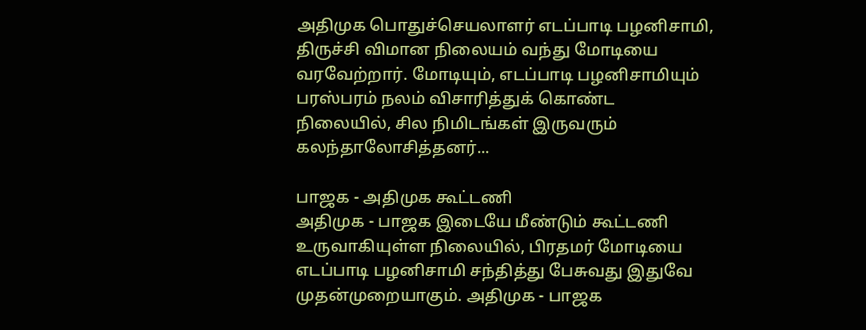அதிமுக பொதுச்செயலாளர் எடப்பாடி பழனிசாமி, திருச்சி விமான நிலையம் வந்து மோடியை வரவேற்றார். மோடியும், எடப்பாடி பழனிசாமியும் பரஸ்பரம் நலம் விசாரித்துக் கொண்ட நிலையில், சில நிமிடங்கள் இருவரும் கலந்தாலோசித்தனர்...

பாஜக - அதிமுக கூட்டணி
அதிமுக - பாஜக இடையே மீண்டும் கூட்டணி உருவாகியுள்ள நிலையில், பிரதமர் மோடியை எடப்பாடி பழனிசாமி சந்தித்து பேசுவது இதுவே முதன்முறையாகும். அதிமுக - பாஜக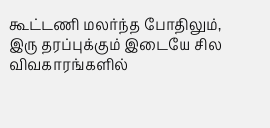கூட்டணி மலர்ந்த போதிலும், இரு தரப்புக்கும் இடையே சில விவகாரங்களில்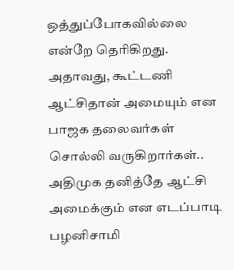ஒத்துப்போகவில்லை என்றே தெரிகிறது.
அதாவது, கூட்டணி ஆட்சிதான் அமையும் என பாஜக தலைவர்கள் சொல்லி வருகிறார்கள்.. அதிமுக தனித்தே ஆட்சி அமைக்கும் என எடப்பாடி பழனிசாமி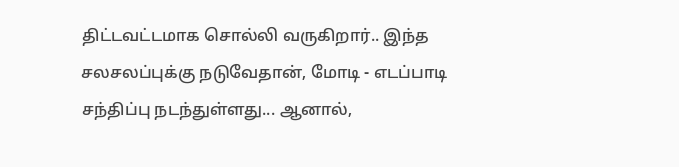திட்டவட்டமாக சொல்லி வருகிறார்.. இந்த சலசலப்புக்கு நடுவேதான், மோடி - எடப்பாடி சந்திப்பு நடந்துள்ளது... ஆனால்,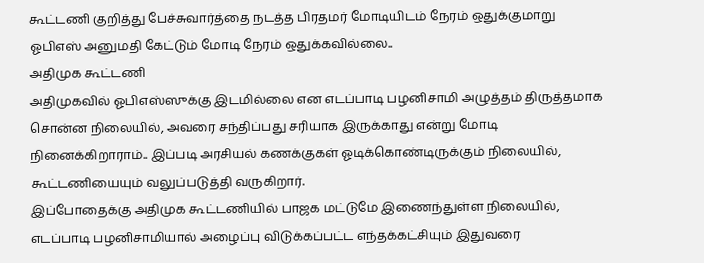கூட்டணி குறித்து பேச்சுவார்த்தை நடத்த பிரதமர் மோடியிடம் நேரம் ஒதுக்குமாறு ஓபிஎஸ் அனுமதி கேட்டும் மோடி நேரம் ஒதுக்கவில்லை..
அதிமுக கூட்டணி
அதிமுகவில் ஓபிஎஸ்ஸுக்கு இடமில்லை என எடப்பாடி பழனிசாமி அழுத்தம் திருத்தமாக சொன்ன நிலையில், அவரை சந்திப்பது சரியாக இருக்காது என்று மோடி நினைக்கிறாராம்.. இப்படி அரசியல் கணக்குகள் ஓடிக்கொண்டிருக்கும் நிலையில், கூட்டணியையும் வலுப்படுத்தி வருகிறார்.
இப்போதைக்கு அதிமுக கூட்டணியில் பாஜக மட்டுமே இணைந்துள்ள நிலையில், எடப்பாடி பழனிசாமியால் அழைப்பு விடுக்கப்பட்ட எந்தக்கட்சியும் இதுவரை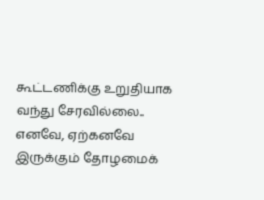கூட்டணிக்கு உறுதியாக வந்து சேரவில்லை.. எனவே, ஏற்கனவே இருக்கும் தோழமைக்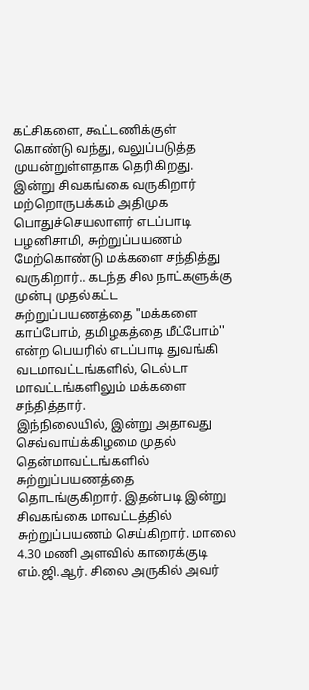கட்சிகளை, கூட்டணிக்குள் கொண்டு வந்து, வலுப்படுத்த முயன்றுள்ளதாக தெரிகிறது.
இன்று சிவகங்கை வருகிறார்
மற்றொருபக்கம் அதிமுக பொதுச்செயலாளர் எடப்பாடி பழனிசாமி, சுற்றுப்பயணம் மேற்கொண்டு மக்களை சந்தித்து வருகிறார்.. கடந்த சில நாட்களுக்கு முன்பு முதல்கட்ட சுற்றுப்பயணத்தை "மக்களை காப்போம், தமிழகத்தை மீட்போம்'' என்ற பெயரில் எடப்பாடி துவங்கி வடமாவட்டங்களில், டெல்டா மாவட்டங்களிலும் மக்களை சந்தித்தார்.
இந்நிலையில், இன்று அதாவது செவ்வாய்க்கிழமை முதல் தென்மாவட்டங்களில் சுற்றுப்பயணத்தை தொடங்குகிறார். இதன்படி இன்று சிவகங்கை மாவட்டத்தில் சுற்றுப்பயணம் செய்கிறார். மாலை 4.30 மணி அளவில் காரைக்குடி எம்.ஜி.ஆர். சிலை அருகில் அவர்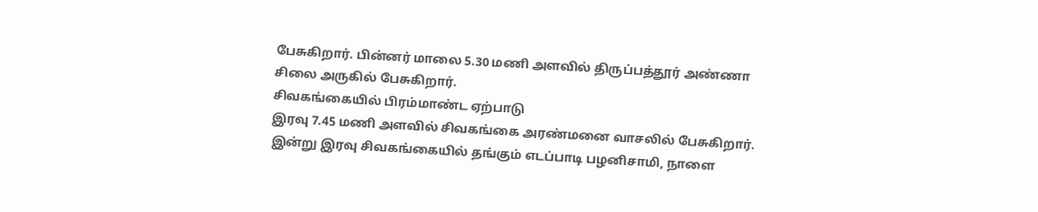பேசுகிறார். பின்னர் மாலை 5.30 மணி அளவில் திருப்பத்தூர் அண்ணா சிலை அருகில் பேசுகிறார்.
சிவகங்கையில் பிரம்மாண்ட ஏற்பாடு
இரவு 7.45 மணி அளவில் சிவகங்கை அரண்மனை வாசலில் பேசுகிறார். இன்று இரவு சிவகங்கையில் தங்கும் எடப்பாடி பழனிசாமி, நாளை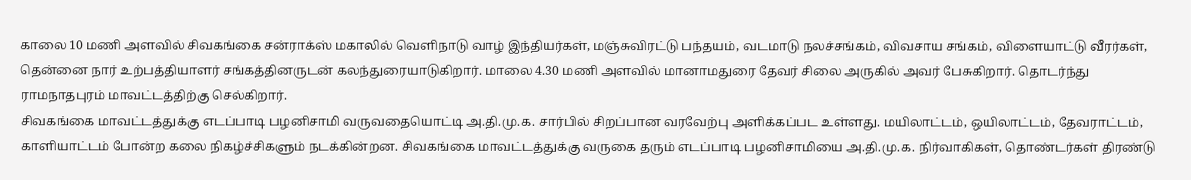காலை 10 மணி அளவில் சிவகங்கை சன்ராக்ஸ் மகாலில் வெளிநாடு வாழ் இந்தியர்கள், மஞ்சுவிரட்டு பந்தயம், வடமாடு நலச்சங்கம், விவசாய சங்கம், விளையாட்டு வீரர்கள், தென்னை நார் உற்பத்தியாளர் சங்கத்தினருடன் கலந்துரையாடுகிறார். மாலை 4.30 மணி அளவில் மானாமதுரை தேவர் சிலை அருகில் அவர் பேசுகிறார். தொடர்ந்து ராமநாதபுரம் மாவட்டத்திற்கு செல்கிறார்.
சிவகங்கை மாவட்டத்துக்கு எடப்பாடி பழனிசாமி வருவதையொட்டி அ.தி.மு.க. சார்பில் சிறப்பான வரவேற்பு அளிக்கப்பட உள்ளது. மயிலாட்டம், ஒயிலாட்டம், தேவராட்டம், காளியாட்டம் போன்ற கலை நிகழ்ச்சிகளும் நடக்கின்றன. சிவகங்கை மாவட்டத்துக்கு வருகை தரும் எடப்பாடி பழனிசாமியை அ.தி.மு.க. நிர்வாகிகள், தொண்டர்கள் திரண்டு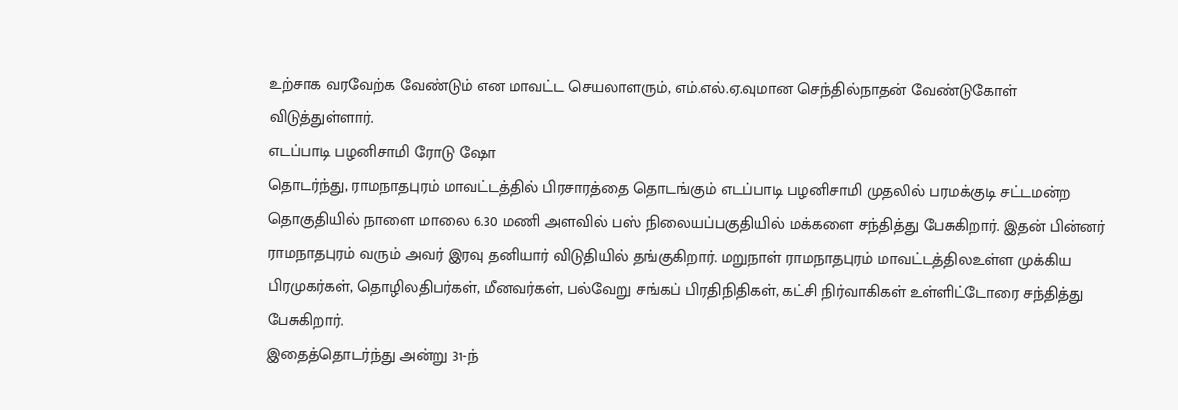உற்சாக வரவேற்க வேண்டும் என மாவட்ட செயலாளரும், எம்.எல்.ஏ.வுமான செந்தில்நாதன் வேண்டுகோள் விடுத்துள்ளார்.
எடப்பாடி பழனிசாமி ரோடு ஷோ
தொடர்ந்து, ராமநாதபுரம் மாவட்டத்தில் பிரசாரத்தை தொடங்கும் எடப்பாடி பழனிசாமி முதலில் பரமக்குடி சட்டமன்ற தொகுதியில் நாளை மாலை 6.30 மணி அளவில் பஸ் நிலையப்பகுதியில் மக்களை சந்தித்து பேசுகிறார். இதன் பின்னர் ராமநாதபுரம் வரும் அவர் இரவு தனியார் விடுதியில் தங்குகிறார். மறுநாள் ராமநாதபுரம் மாவட்டத்திலஉள்ள முக்கிய பிரமுகர்கள், தொழிலதிபர்கள், மீனவர்கள், பல்வேறு சங்கப் பிரதிநிதிகள், கட்சி நிர்வாகிகள் உள்ளிட்டோரை சந்தித்து பேசுகிறார்.
இதைத்தொடர்ந்து அன்று 31-ந்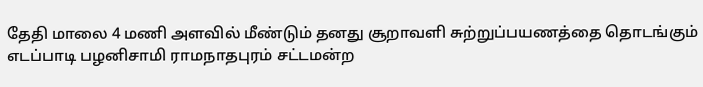தேதி மாலை 4 மணி அளவில் மீண்டும் தனது சூறாவளி சுற்றுப்பயணத்தை தொடங்கும் எடப்பாடி பழனிசாமி ராமநாதபுரம் சட்டமன்ற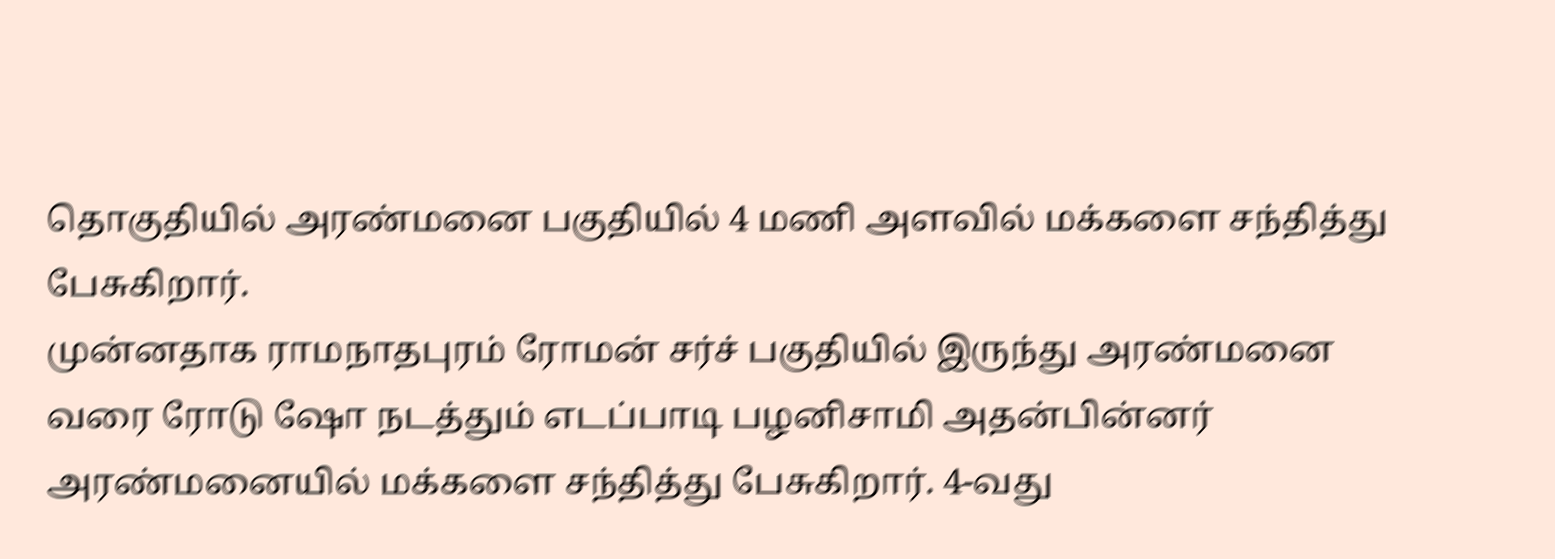தொகுதியில் அரண்மனை பகுதியில் 4 மணி அளவில் மக்களை சந்தித்து பேசுகிறார்.
முன்னதாக ராமநாதபுரம் ரோமன் சர்ச் பகுதியில் இருந்து அரண்மனை வரை ரோடு ஷோ நடத்தும் எடப்பாடி பழனிசாமி அதன்பின்னர் அரண்மனையில் மக்களை சந்தித்து பேசுகிறார். 4-வது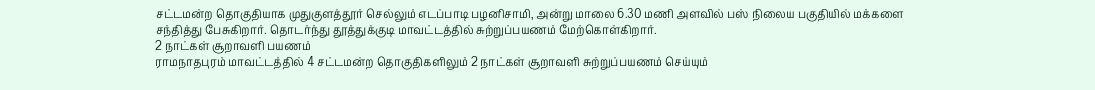சட்டமன்ற தொகுதியாக முதுகுளத்தூர் செல்லும் எடப்பாடி பழனிசாமி, அன்று மாலை 6.30 மணி அளவில் பஸ் நிலைய பகுதியில் மக்களை சந்தித்து பேசுகிறார். தொடர்ந்து தூத்துக்குடி மாவட்டத்தில் சுற்றுப்பயணம் மேற்கொள்கிறார்.
2 நாட்கள் சூறாவளி பயணம்
ராமநாதபுரம் மாவட்டத்தில் 4 சட்டமன்ற தொகுதிகளிலும் 2 நாட்கள் சூறாவளி சுற்றுப்பயணம் செய்யும்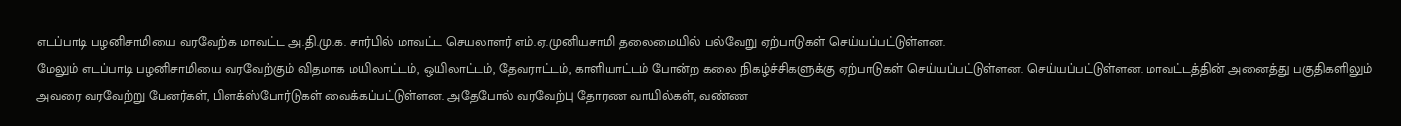எடப்பாடி பழனிசாமியை வரவேற்க மாவட்ட அ.தி.மு.க. சார்பில் மாவட்ட செயலாளர் எம்.ஏ.முனியசாமி தலைமையில் பல்வேறு ஏற்பாடுகள் செய்யப்பட்டுள்ளன.
மேலும் எடப்பாடி பழனிசாமியை வரவேற்கும் விதமாக மயிலாட்டம், ஒயிலாட்டம், தேவராட்டம், காளியாட்டம் போன்ற கலை நிகழ்ச்சிகளுக்கு ஏற்பாடுகள் செய்யப்பட்டுள்ளன. செய்யப்பட்டுள்ளன. மாவட்டத்தின் அனைத்து பகுதிகளிலும் அவரை வரவேற்று பேனர்கள், பிளக்ஸ்போர்டுகள் வைக்கப்பட்டுள்ளன. அதேபோல் வரவேற்பு தோரண வாயில்கள், வண்ண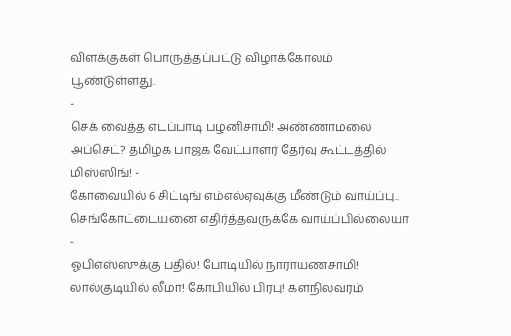விளக்குகள் பொருத்தப்பட்டு விழாக்கோலம் பூண்டுள்ளது.
-
செக் வைத்த எடப்பாடி பழனிசாமி! அண்ணாமலை அப்செட்? தமிழக பாஜக வேட்பாளர் தேர்வு கூட்டத்தில் மிஸ்ஸிங்! -
கோவையில் 6 சிட்டிங் எம்எல்ஏவுக்கு மீண்டும் வாய்ப்பு.. செங்கோட்டையனை எதிர்த்தவருக்கே வாய்ப்பில்லையா -
ஓபிஎஸ்ஸுக்கு பதில்! போடியில் நாராயணசாமி! லால்குடியில் லீமா! கோபியில் பிரபு! களநிலவரம்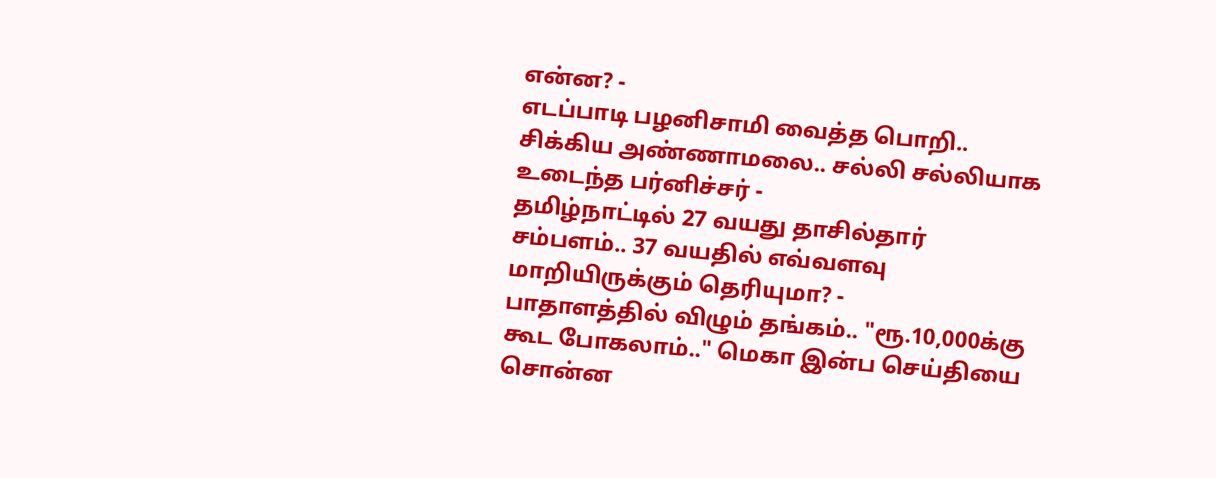என்ன? -
எடப்பாடி பழனிசாமி வைத்த பொறி.. சிக்கிய அண்ணாமலை.. சல்லி சல்லியாக உடைந்த பர்னிச்சர் -
தமிழ்நாட்டில் 27 வயது தாசில்தார் சம்பளம்.. 37 வயதில் எவ்வளவு மாறியிருக்கும் தெரியுமா? -
பாதாளத்தில் விழும் தங்கம்.. "ரூ.10,000க்கு கூட போகலாம்.." மெகா இன்ப செய்தியை சொன்ன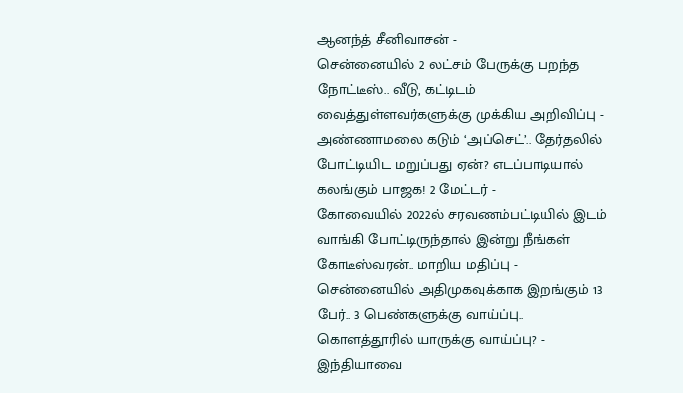ஆனந்த் சீனிவாசன் -
சென்னையில் 2 லட்சம் பேருக்கு பறந்த நோட்டீஸ்.. வீடு, கட்டிடம் வைத்துள்ளவர்களுக்கு முக்கிய அறிவிப்பு -
அண்ணாமலை கடும் ‘அப்செட்’.. தேர்தலில் போட்டியிட மறுப்பது ஏன்? எடப்பாடியால் கலங்கும் பாஜக! 2 மேட்டர் -
கோவையில் 2022ல் சரவணம்பட்டியில் இடம் வாங்கி போட்டிருந்தால் இன்று நீங்கள் கோடீஸ்வரன்.. மாறிய மதிப்பு -
சென்னையில் அதிமுகவுக்காக இறங்கும் 13 பேர்.. 3 பெண்களுக்கு வாய்ப்பு.. கொளத்தூரில் யாருக்கு வாய்ப்பு? -
இந்தியாவை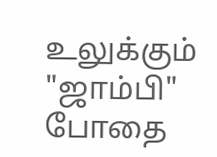உலுக்கும் "ஜாம்பி" போதை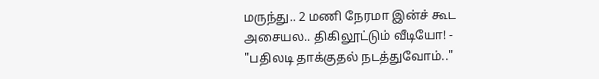மருந்து.. 2 மணி நேரமா இன்ச் கூட அசையல.. திகிலூட்டும் வீடியோ! -
"பதிலடி தாக்குதல் நடத்துவோம்.."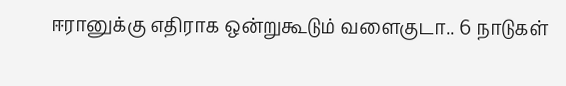ஈரானுக்கு எதிராக ஒன்றுகூடும் வளைகுடா.. 6 நாடுகள்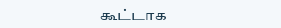கூட்டாக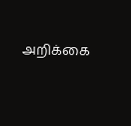அறிக்கை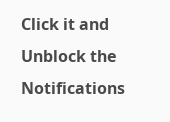Click it and Unblock the Notifications